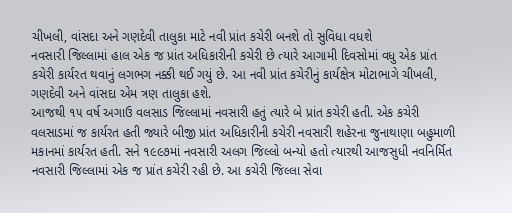ચીખલી, વાંસદા અને ગણદેવી તાલુકા માટે નવી પ્રાંત કચેરી બનશે તો સુવિધા વધશે
નવસારી જિલ્લામાં હાલ એક જ પ્રાંત અધિકારીની કચેરી છે ત્યારે આગામી દિવસોમાં વધુ એક પ્રાંત કચેરી કાર્યરત થવાનું લગભગ નક્કી થઈ ગયું છે. આ નવી પ્રાંત કચેરીનું કાર્યક્ષેત્ર મોટાભાગે ચીખલી, ગણદેવી અને વાંસદા એમ ત્રણ તાલુકા હશે.
આજથી ૧૫ વર્ષ અગાઉ વલસાડ જિલ્લામાં નવસારી હતું ત્યારે બે પ્રાંત કચેરી હતી. એક કચેરી વલસાડમાં જ કાર્યરત હતી જ્યારે બીજી પ્રાંત અધિકારીની કચેરી નવસારી શહેરના જુનાથાણા બહુમાળી મકાનમાં કાર્યરત હતી. સને ૧૯૯૭માં નવસારી અલગ જિલ્લો બન્યો હતો ત્યારથી આજસુધી નવનિર્મિત નવસારી જિલ્લામાં એક જ પ્રાંત કચેરી રહી છે. આ કચેરી જિલ્લા સેવા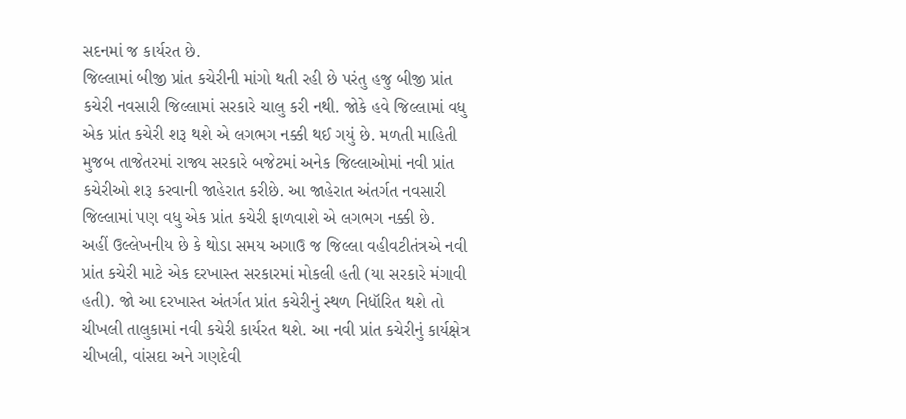સદનમાં જ કાર્યરત છે.
જિલ્લામાં બીજી પ્રાંત કચેરીની માંગો થતી રહી છે પરંતુ હજુ બીજી પ્રાંત કચેરી નવસારી જિલ્લામાં સરકારે ચાલુ કરી નથી. જોકે હવે જિલ્લામાં વધુ એક પ્રાંત કચેરી શરૂ થશે એ લગભગ નક્કી થઈ ગયું છે. મળતી માહિતી મુજબ તાજેતરમાં રાજ્ય સરકારે બજેટમાં અનેક જિલ્લાઓમાં નવી પ્રાંત કચેરીઓ શરૂ કરવાની જાહેરાત કરીછે. આ જાહેરાત અંતર્ગત નવસારી જિલ્લામાં પણ વધુ એક પ્રાંત કચેરી ફાળવાશે એ લગભગ નક્કી છે.
અહીં ઉલ્લેખનીય છે કે થોડા સમય અગાઉ જ જિલ્લા વહીવટીતંત્રએ નવી પ્રાંત કચેરી માટે એક દરખાસ્ત સરકારમાં મોકલી હતી (યા સરકારે મંગાવી હતી). જો આ દરખાસ્ત અંતર્ગત પ્રાંત કચેરીનું સ્થળ નિધૉરિત થશે તો ચીખલી તાલુકામાં નવી કચેરી કાર્યરત થશે. આ નવી પ્રાંત કચેરીનું કાર્યક્ષેત્ર ચીખલી, વાંસદા અને ગણદેવી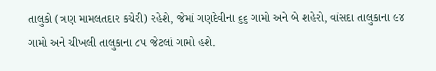તાલુકો (ત્રણ મામલતદાર કચેરી) રહેશે, જેમાં ગણદેવીના ૬૬ ગામો અને બે શહેરો, વાંસદા તાલુકાના ૯૪ ગામો અને ચીખલી તાલુકાના ૮૫ જેટલાં ગામો હશે.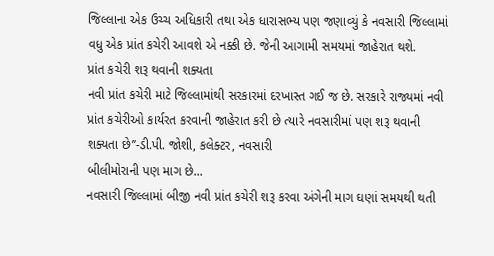જિલ્લાના એક ઉચ્ચ અધિકારી તથા એક ધારાસભ્ય પણ જણાવ્યું કે નવસારી જિલ્લામાં વધુ એક પ્રાંત કચેરી આવશે એ નક્કી છે. જેની આગામી સમયમાં જાહેરાત થશે.
પ્રાંત કચેરી શરૂ થવાની શક્યતા
નવી પ્રાંત કચેરી માટે જિલ્લામાંથી સરકારમાં દરખાસ્ત ગઈ જ છે. સરકારે રાજ્યમાં નવી પ્રાંત કચેરીઓ કાર્યરત કરવાની જાહેરાત કરી છે ત્યારે નવસારીમાં પણ શરૂ થવાની શક્યતા છે’’-ડી.પી. જોશી, કલેક્ટર, નવસારી
બીલીમોરાની પણ માગ છે...
નવસારી જિલ્લામાં બીજી નવી પ્રાંત કચેરી શરૂ કરવા અંગેની માગ ઘણાં સમયથી થતી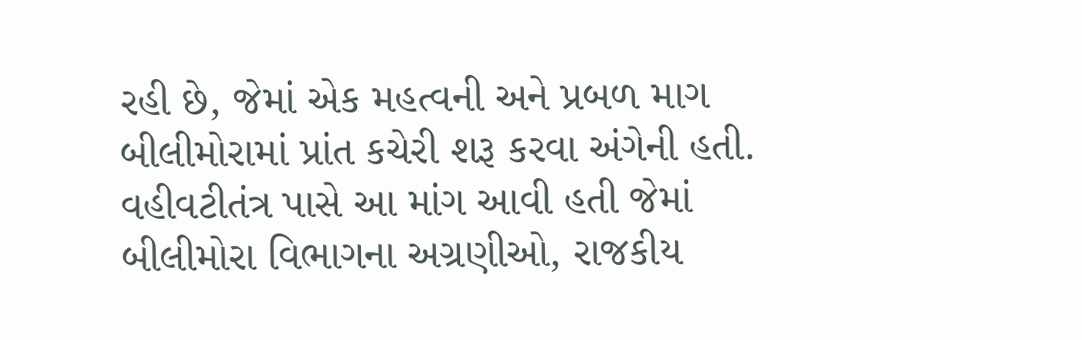રહી છે, જેમાં એક મહત્વની અને પ્રબળ માગ બીલીમોરામાં પ્રાંત કચેરી શરૂ કરવા અંગેની હતી. વહીવટીતંત્ર પાસે આ માંગ આવી હતી જેમાં બીલીમોરા વિભાગના અગ્રણીઓ, રાજકીય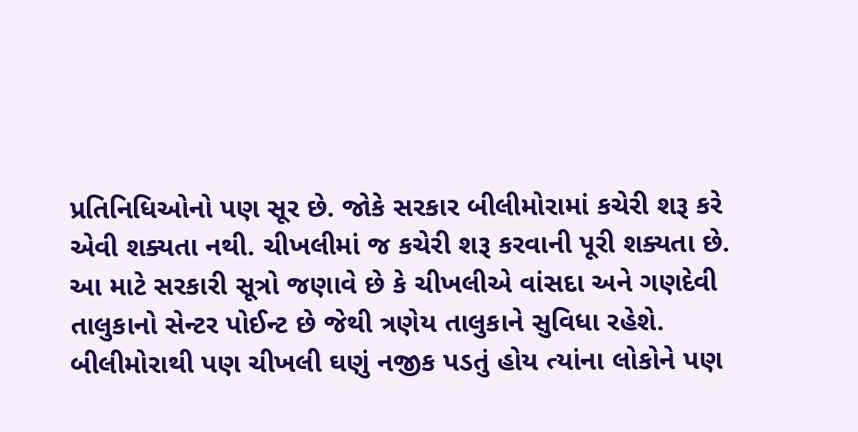પ્રતિનિધિઓનો પણ સૂર છે. જોકે સરકાર બીલીમોરામાં કચેરી શરૂ કરે એવી શક્યતા નથી. ચીખલીમાં જ કચેરી શરૂ કરવાની પૂરી શક્યતા છે. આ માટે સરકારી સૂત્રો જણાવે છે કે ચીખલીએ વાંસદા અને ગણદેવી તાલુકાનો સેન્ટર પોઈન્ટ છે જેથી ત્રણેય તાલુકાને સુવિધા રહેશે. બીલીમોરાથી પણ ચીખલી ઘણું નજીક પડતું હોય ત્યાંના લોકોને પણ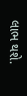લાભ થશે.